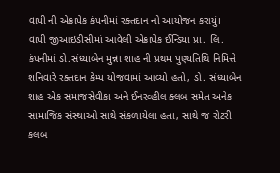વાપી ની એક્રાપેક કંપનીમાં રક્તદાન નો આયોજન કરાયું।
વાપી જીઆઇડીસીમાં આવેલી એક્રાપેક ઈન્ડિયા પ્રા. લિ. કંપનીમાં ડો.સંધ્યાબેન મુન્ના શાહ ની પ્રથમ પુણ્યતિથિ નિમિત્તે શનિવારે રક્તદાન કેમ્પ યોજવામાં આવ્યો હતો, ડો. સંધ્યાબેન શાહ એક સમાજસેવીકા અને ઈનરવ્હીલ ક્લબ સમેત અનેક સામાજિક સંસ્થાઓ સાથે સંકળાયેલા હતા, સાથે જ રોટરી કલબ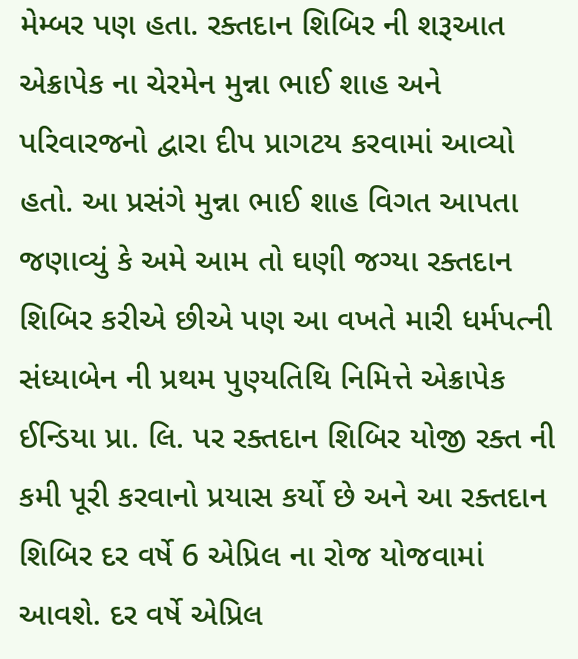મેમ્બર પણ હતા. રક્તદાન શિબિર ની શરૂઆત એક્રાપેક ના ચેરમેન મુન્ના ભાઈ શાહ અને પરિવારજનો દ્વારા દીપ પ્રાગટય કરવામાં આવ્યો હતો. આ પ્રસંગે મુન્ના ભાઈ શાહ વિગત આપતા જણાવ્યું કે અમે આમ તો ઘણી જગ્યા રક્તદાન શિબિર કરીએ છીએ પણ આ વખતે મારી ધર્મપત્ની સંધ્યાબેન ની પ્રથમ પુણ્યતિથિ નિમિત્તે એક્રાપેક ઈન્ડિયા પ્રા. લિ. પર રક્તદાન શિબિર યોજી રક્ત ની કમી પૂરી કરવાનો પ્રયાસ કર્યો છે અને આ રક્તદાન શિબિર દર વર્ષે 6 એપ્રિલ ના રોજ યોજવામાં આવશે. દર વર્ષે એપ્રિલ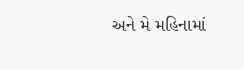અને મે મહિનામાં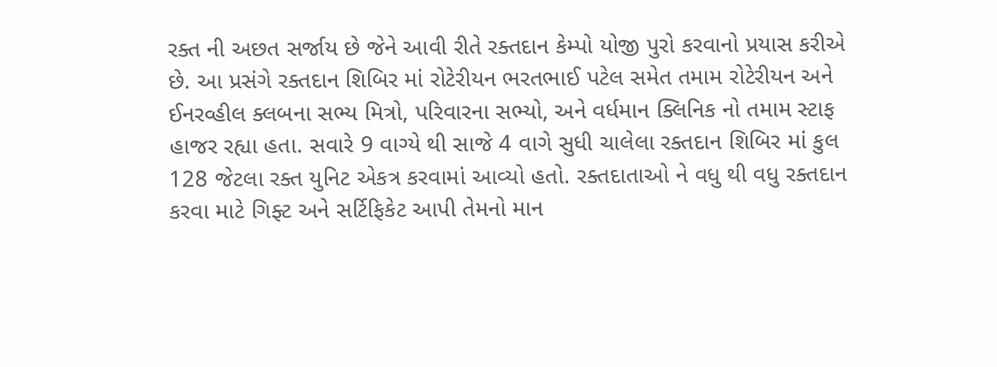રક્ત ની અછત સર્જાય છે જેને આવી રીતે રક્તદાન કેમ્પો યોજી પુરો કરવાનો પ્રયાસ કરીએ છે. આ પ્રસંગે રક્તદાન શિબિર માં રોટેરીયન ભરતભાઈ પટેલ સમેત તમામ રોટેરીયન અને ઈનરવ્હીલ ક્લબના સભ્ય મિત્રો, પરિવારના સભ્યો, અને વર્ધમાન ક્લિનિક નો તમામ સ્ટાફ હાજર રહ્યા હતા. સવારે 9 વાગ્યે થી સાજે 4 વાગે સુધી ચાલેલા રક્તદાન શિબિર માં કુલ 128 જેટલા રક્ત યુનિટ એકત્ર કરવામાં આવ્યો હતો. રક્તદાતાઓ ને વધુ થી વધુ રક્તદાન કરવા માટે ગિફ્ટ અને સર્ટિફિકેટ આપી તેમનો માન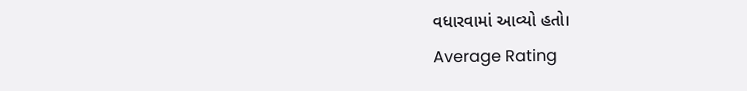વધારવામાં આવ્યો હતો।
Average Rating